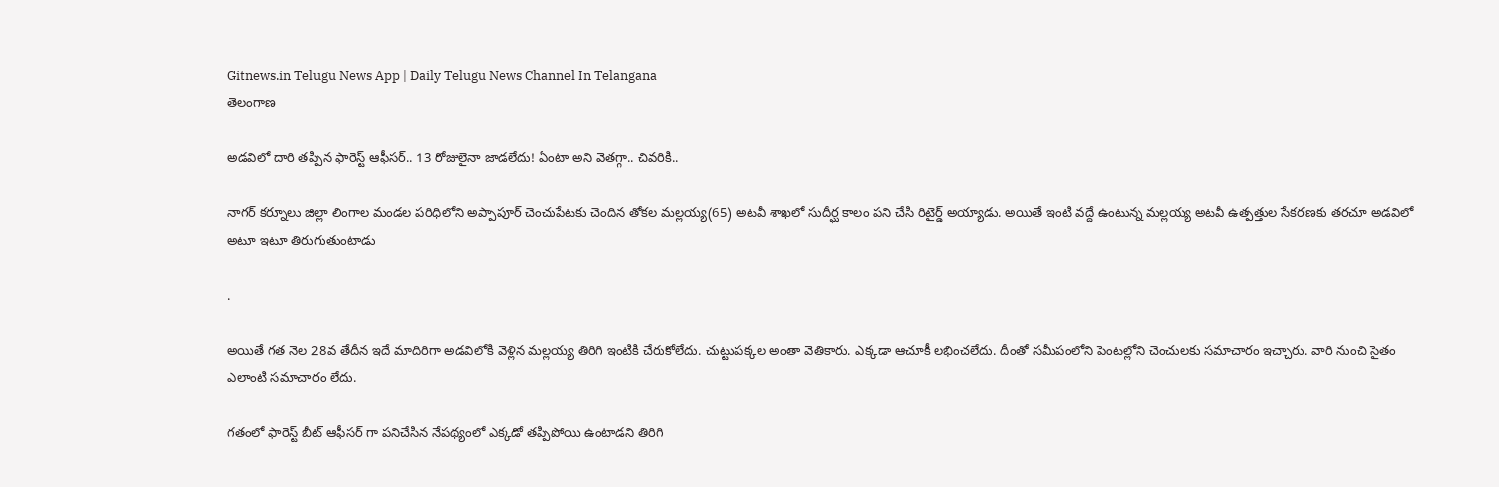Gitnews.in Telugu News App | Daily Telugu News Channel In Telangana
తెలంగాణ

అడవిలో దారి తప్పిన ఫారెస్ట్ ఆఫీసర్.. 13 రోజులైనా జాడలేదు! ఏంటా అని వెతగ్గా.. చివరికి..

నాగర్ కర్నూలు జిల్లా లింగాల మండల పరిధిలోని అప్పాపూర్ చెంచుపేటకు చెందిన తోకల మల్లయ్య(65) అటవీ శాఖలో సుదీర్ఘ కాలం పని చేసి రిటైర్డ్ అయ్యాడు. అయితే ఇంటి వద్దే ఉంటున్న మల్లయ్య అటవీ ఉత్పత్తుల సేకరణకు తరచూ అడవిలో అటూ ఇటూ తిరుగుతుంటాడు

.

అయితే గత నెల 28వ తేదీన ఇదే మాదిరిగా అడవిలోకి వెళ్లిన మల్లయ్య తిరిగి ఇంటికి చేరుకోలేదు. చుట్టుపక్కల అంతా వెతికారు. ఎక్కడా ఆచూకీ లభించలేదు. దీంతో సమీపంలోని పెంటల్లోని చెంచులకు సమాచారం ఇచ్చారు. వారి నుంచి సైతం ఎలాంటి సమాచారం లేదు.

గతంలో ఫారెస్ట్ బీట్ ఆఫీసర్ గా పనిచేసిన నేపథ్యంలో ఎక్కడో తప్పిపోయి ఉంటాడని తిరిగి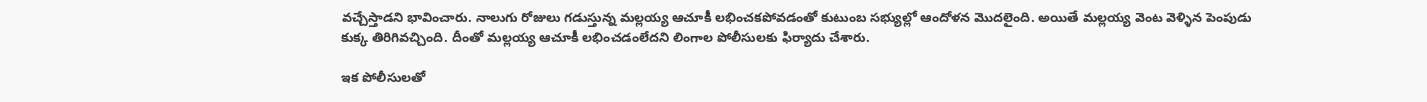వచ్చేస్తాడని భావించారు. నాలుగు రోజులు గడుస్తున్న మల్లయ్య ఆచూకీ లభించకపోవడంతో కుటుంబ సభ్యుల్లో ఆందోళన మొదలైంది. అయితే మల్లయ్య వెంట వెళ్ళిన పెంపుడు కుక్క తిరిగివచ్చింది. దీంతో మల్లయ్య ఆచూకీ లభించడంలేదని లింగాల పోలీసులకు ఫిర్యాదు చేశారు.

ఇక పోలీసులతో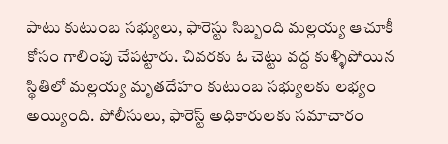పాటు కుటుంబ సభ్యులు, ఫారెస్టు సిబ్బంది మల్లయ్య ఆచూకీ కోసం గాలింపు చేపట్టారు. చివరకు ఓ చెట్టు వద్ద కుళ్ళిపోయిన స్థితిలో మల్లయ్య మృతదేహం కుటుంబ సభ్యులకు లభ్యం అయ్యింది. పోలీసులు, ఫారెస్ట్ అధికారులకు సమాచారం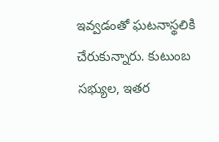ఇవ్వడంతో ఘటనాస్థలికి చేరుకున్నారు. కుటుంబ సభ్యుల, ఇతర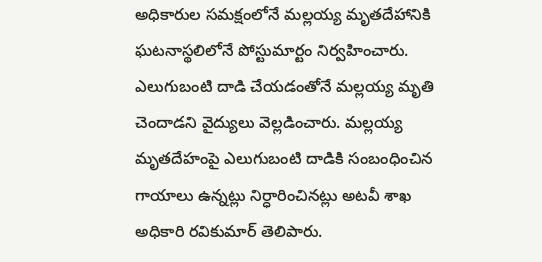అధికారుల సమక్షంలోనే మల్లయ్య మృతదేహానికి ఘటనాస్థలిలోనే పోస్టుమార్టం నిర్వహించారు. ఎలుగుబంటి దాడి చేయడంతోనే మల్లయ్య మృతి చెందాడని వైద్యులు వెల్లడించారు. మల్లయ్య మృతదేహంపై ఎలుగుబంటి దాడికి సంబంధించిన గాయాలు ఉన్నట్లు నిర్ధారించినట్లు అటవీ శాఖ అధికారి రవికుమార్ తెలిపారు.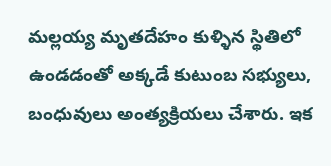మల్లయ్య మృతదేహం కుళ్ళిన స్థితిలో ఉండడంతో అక్కడే కుటుంబ సభ్యులు, బంధువులు అంత్యక్రియలు చేశారు. ఇక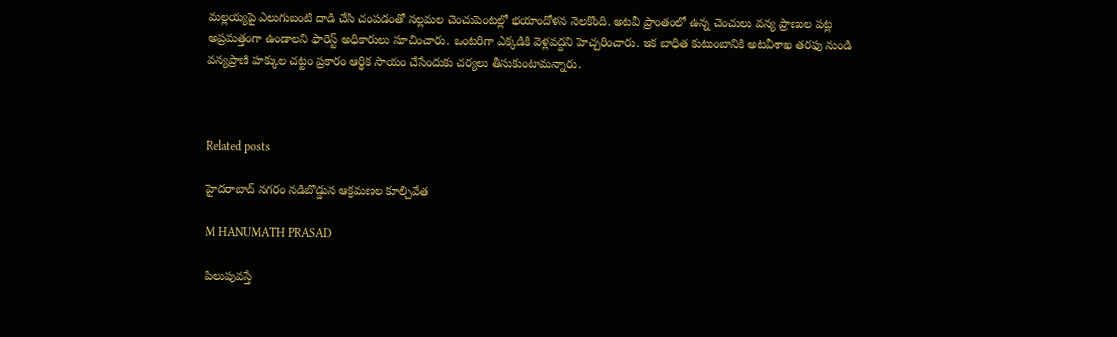మల్లయ్యపై ఎలుగుబంటి దాడి చేసి చంపడంతో నల్లమల చెంచుపెంటల్లో భయాందోళన నెలకొంది. అటవీ ప్రాంతంలో ఉన్న చెంచులు వన్య ప్రాణుల పట్ల అప్రమత్తంగా ఉండాలని ఫారెస్ట్ అధికారులు సూచించారు. ఒంటరిగా ఎక్కడికి వెళ్లవద్దని హెచ్చరించారు. ఇక బాధిత కుటుంబానికి అటవీశాఖ తరఫు నుండి వన్యప్రాణి హక్కుల చట్టం ప్రకారం ఆర్థిక సాయం చేసేందుకు చర్యలు తీసుకుంటామన్నారు.



Related posts

హైదరాబాద్ నగరం నడిబొడ్డున ఆక్రమణల కూల్చివేత

M HANUMATH PRASAD

పిలుపువస్తే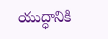యుద్ధానికి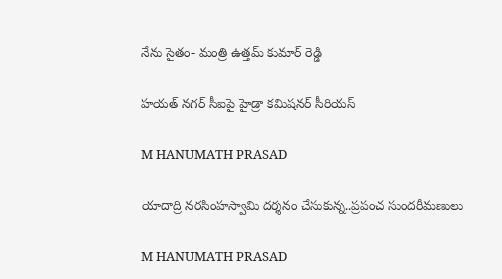నేను సైతం- మంత్రి ఉత్తమ్ కుమార్ రెడ్డి

హయత్ నగర్ సీఐపై హైడ్రా కమిషనర్ సీరియస్

M HANUMATH PRASAD

యాదాద్రి నరసింహస్వామి దర్శనం చేసుకున్న..ప్రపంచ సుందరీమణులు

M HANUMATH PRASAD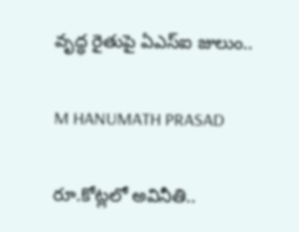వృద్ధ రైతుపై ఏఎస్ఐ జులుం..

M HANUMATH PRASAD

రూ.కోట్లలో అవినీతి..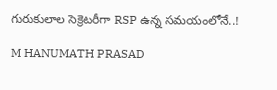గురుకులాల సెక్రెటరీగా RSP ఉన్న సమయంలోనే..!

M HANUMATH PRASAD